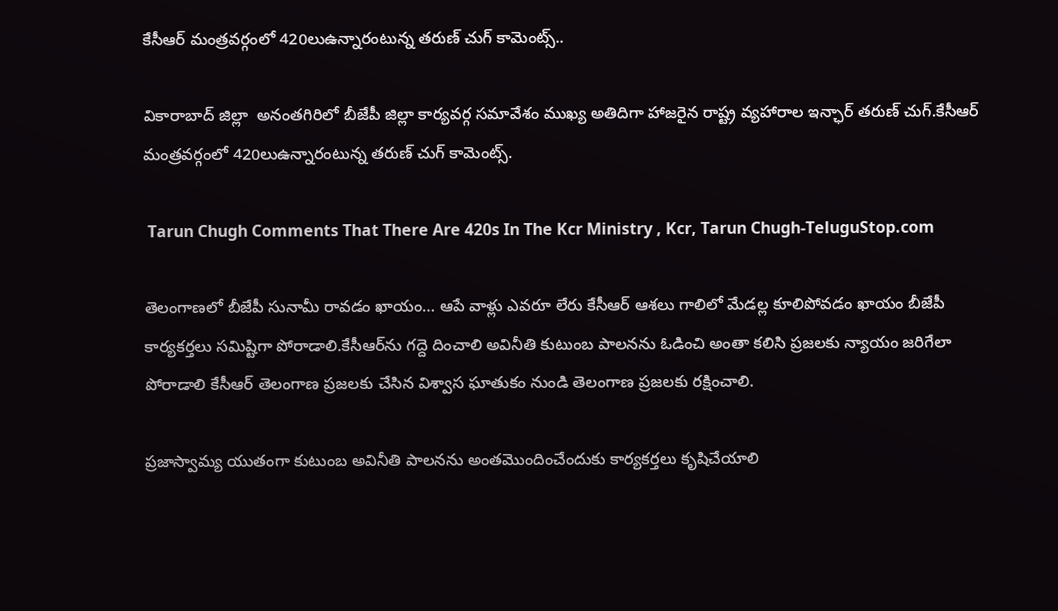కేసీఆర్ మంత్ర‌వర్గంలో 420లుఉన్నారంటున్న తరుణ్ చుగ్ కామెంట్స్..

వికారాబాద్ జిల్లా  అనంతగిరిలో బీజేపీ జిల్లా కార్య‌వ‌ర్గ స‌మావేశం ముఖ్య అతిదిగా హాజరైన రాష్ట్ర వ్యహారాల ఇన్ఛార్ తరుణ్ చుగ్.కేసీఆర్ మంత్ర‌వర్గంలో 420లుఉన్నారంటున్న తరుణ్ చుగ్ కామెంట్స్.

 Tarun Chugh Comments That There Are 420s In The Kcr Ministry , Kcr, Tarun Chugh-TeluguStop.com

తెలంగాణ‌లో బీజేపీ సునామీ రావ‌డం ఖాయం… ఆపే వాళ్లు ఎవ‌రూ లేరు కేసీఆర్ ఆశ‌లు గాలిలో మేడ‌ల్ల కూలిపోవ‌డం ఖాయం బీజేపీ కార్య‌క‌ర్త‌లు స‌మిష్టిగా పోరాడాలి.కేసీఆర్‌ను గ‌ద్దె దించాలి అవినీతి కుటుంబ పాల‌నను ఓడించి అంతా క‌లిసి ప్ర‌జల‌కు న్యాయం జ‌రిగేలా పోరాడాలి కేసీఆర్ తెలంగాణ ప్ర‌జ‌ల‌కు చేసిన విశ్వాస ఘాతుకం నుండి తెలంగాణ ప్ర‌జ‌ల‌కు ర‌క్షించాలి.

ప్ర‌జాస్వామ్య యుతంగా కుటుంబ అవినీతి పాల‌న‌ను అంతమొందించేందుకు కార్య‌క‌ర్త‌లు కృషిచేయాలి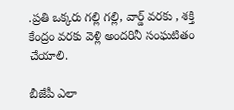.ప్ర‌తి ఒక్క‌రు గ‌ల్లి గ‌ల్లి, వార్డ్ వ‌ర‌కు , శ‌క్తి కేంద్రం వ‌ర‌కు వెళ్లి అంద‌రినీ సంఘ‌టితం చేయాలి.

బీజేపీ ఎలా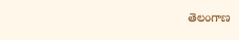తెలంగాణ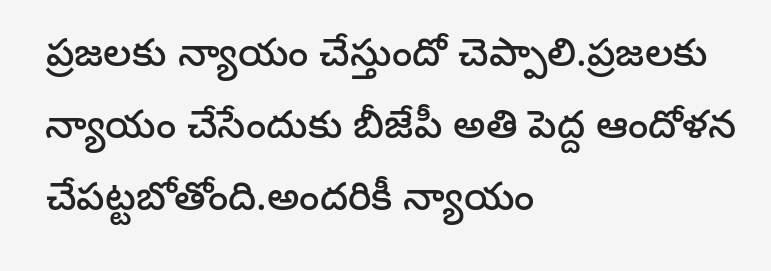ప్రజ‌ల‌కు న్యాయం చేస్తుందో చెప్పాలి.ప్ర‌జ‌ల‌కు న్యాయం చేసేందుకు బీజేపీ అతి పెద్ద ఆందోళ‌న చేప‌ట్ట‌బోతోంది.అంద‌రికీ న్యాయం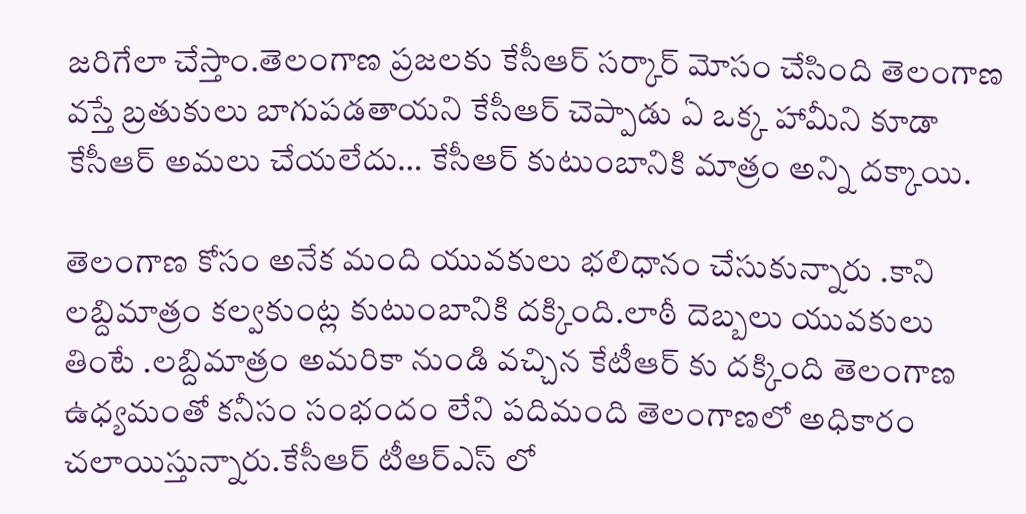జ‌రిగేలా చేస్తాం.తెలంగాణ ప్ర‌జ‌ల‌కు కేసీఆర్ స‌ర్కార్ మోసం చేసింది తెలంగాణ వ‌స్తే బ్రతుకులు బాగుప‌డ‌తాయ‌ని కేసీఆర్ చెప్పాడు ఏ ఒక్క హామీని కూడా కేసీఆర్ అమ‌లు చేయ‌లేదు… కేసీఆర్ కుటుంబానికి మాత్రం అన్ని ద‌క్కాయి.

తెలంగాణ కోసం అనేక మంది యువ‌కులు భ‌లిధానం చేసుకున్నారు .కాని ల‌బ్దిమాత్రం కల్వ‌కుంట్ల కుటుంబానికి ద‌క్కింది.లాఠీ దెబ్బ‌లు యువ‌కులు తింటే .ల‌బ్దిమాత్రం అమ‌రికా నుండి వ‌చ్చిన కేటీఆర్ కు ద‌క్కింది తెలంగాణ ఉధ్య‌మంతో క‌నీసం సంభందం లేని ప‌దిమంది తెలంగాణ‌లో అధికారం చ‌లాయిస్తున్నారు.కేసీఆర్ టీఆర్ఎస్ లో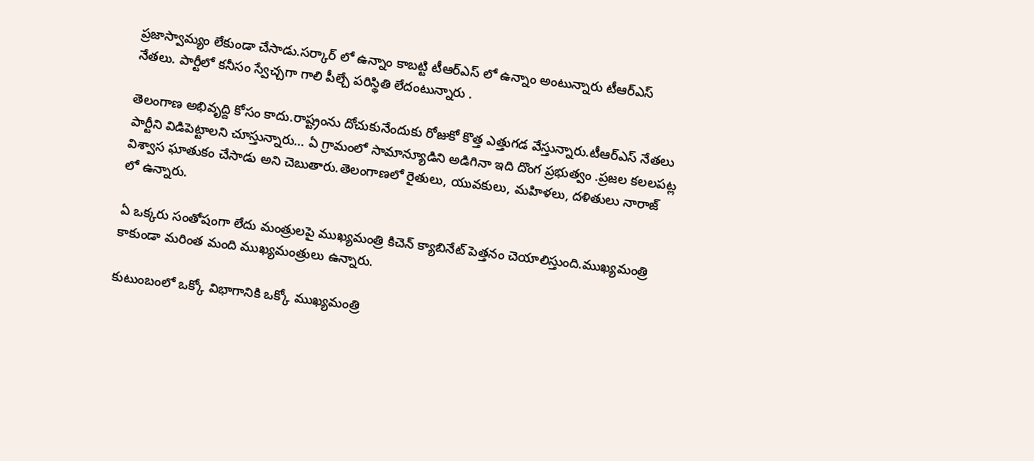ప్ర‌జాస్వామ్యం లేకుండా చేసాడు.స‌ర్కార్ లో ఉన్నాం కాబ‌ట్టి టీఆర్ఎస్ లో ఉన్నాం అంటున్నారు టీఆర్ఎస్ నేత‌లు. పార్టీలో క‌నీసం స్వేచ్చ‌గా గాలి పీల్చే ప‌రిస్థితి లేదంటున్నారు .

తెలంగాణ అభివృద్ది కోసం కాదు.రాష్ట్రంను దోచుకునేందుకు రోజుకో కొత్త ఎత్తుగ‌డ వేస్తున్నారు.టీఆర్ఎస్ నేత‌లు పార్టీని విడిపెట్టాల‌ని చూస్తున్నారు… ఏ గ్రామంలో సామాన్యూడిని అడిగినా ఇది దొంగ ప్ర‌భుత్వం .ప్ర‌జ‌ల క‌ల‌ల‌పట్ల విశ్వాస ఘాతుకం చేసాడు అని చెబుతారు.తెలంగాణ‌లో రైతులు, యువ‌కులు, మ‌హిళ‌లు, ద‌ళితులు నారాజ్ లో ఉన్నారు.

ఏ ఒక్క‌రు సంతోషంగా లేదు మంత్రులపై ముఖ్య‌మంత్రి కిచెన్ క్యాబినేట్ పెత్త‌నం చెయాలిస్తుంది.ముఖ్య‌మంత్రి కాకుండా మ‌రింత మంది ముఖ్య‌మంత్రులు ఉన్నారు.

కుటుంబంలో ఒక్కో విభాగానికి ఒక్కో ముఖ్య‌మంత్రి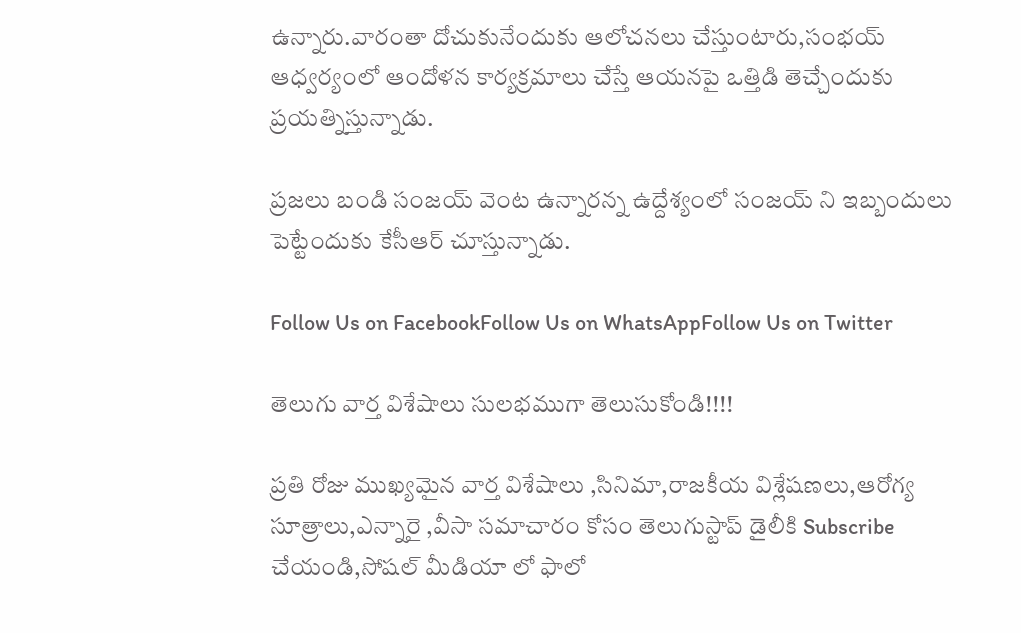ఉన్నారు.వారంతా దోచుకునేందుకు ఆలోచ‌న‌లు చేస్తుంటారు,సంభ‌య్ ఆధ్వ‌ర్యంలో ఆందోళ‌న కార్య‌క్ర‌మాలు చేస్తే ఆయ‌నపై ఒత్తిడి తెచ్చేందుకు ప్ర‌య‌త్నిస్తున్నాడు.

ప్ర‌జ‌లు బండి సంజ‌య్ వెంట ఉన్నార‌న్న ఉద్దేశ్యంలో సంజ‌య్ ని ఇబ్బందులు పెట్టేందుకు కేసీఆర్ చూస్తున్నాడు.

Follow Us on FacebookFollow Us on WhatsAppFollow Us on Twitter

తెలుగు వార్త విశేషాలు సులభముగా తెలుసుకోండి!!!!

ప్రతి రోజు ముఖ్యమైన వార్త విశేషాలు ,సినిమా,రాజకీయ విశ్లేషణలు,ఆరోగ్య సూత్రాలు,ఎన్నారై ,వీసా సమాచారం కోసం తెలుగుస్టాప్ డైలీకి Subscribe చేయండి,సోషల్ మీడియా లో ఫాలో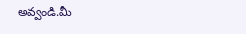అవ్వండి.మీ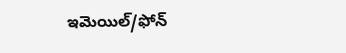ఇమెయిల్/ఫోన్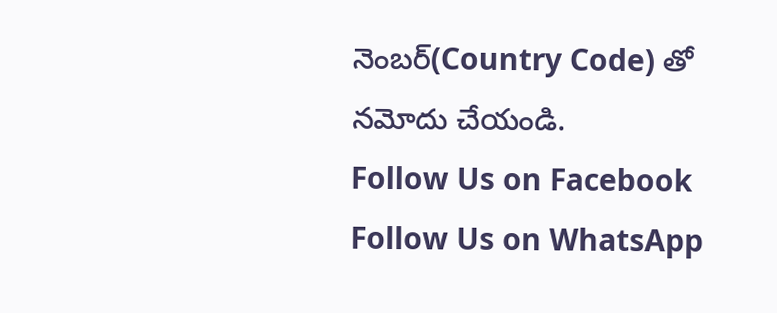నెంబర్(Country Code) తో నమోదు చేయండి.
Follow Us on Facebook Follow Us on WhatsApp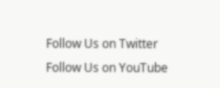Follow Us on Twitter Follow Us on YouTube